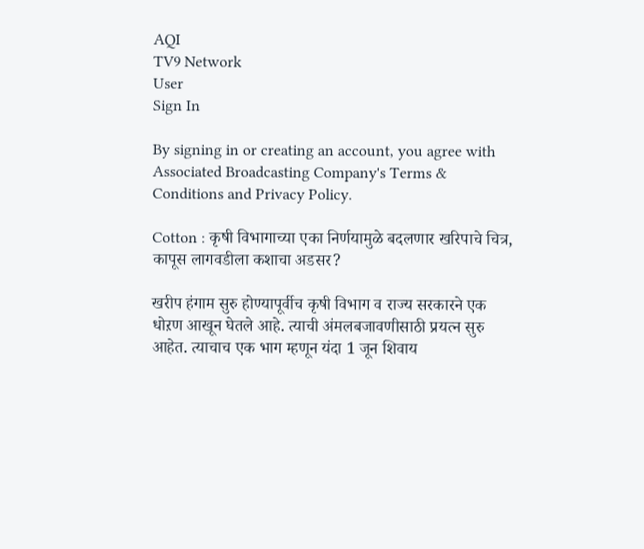AQI
TV9 Network
User
Sign In

By signing in or creating an account, you agree with Associated Broadcasting Company's Terms & Conditions and Privacy Policy.

Cotton : कृषी विभागाच्या एका निर्णयामुळे बदलणार खरिपाचे चित्र, कापूस लागवडीला कशाचा अडसर?

खरीप हंगाम सुरु होण्यापूर्वीच कृषी विभाग व राज्य सरकारने एक धोऱण आखून घेतले आहे. त्याची अंमलबजावणीसाठी प्रयत्न सुरु आहेत. त्याचाच एक भाग म्हणून यंदा 1 जून शिवाय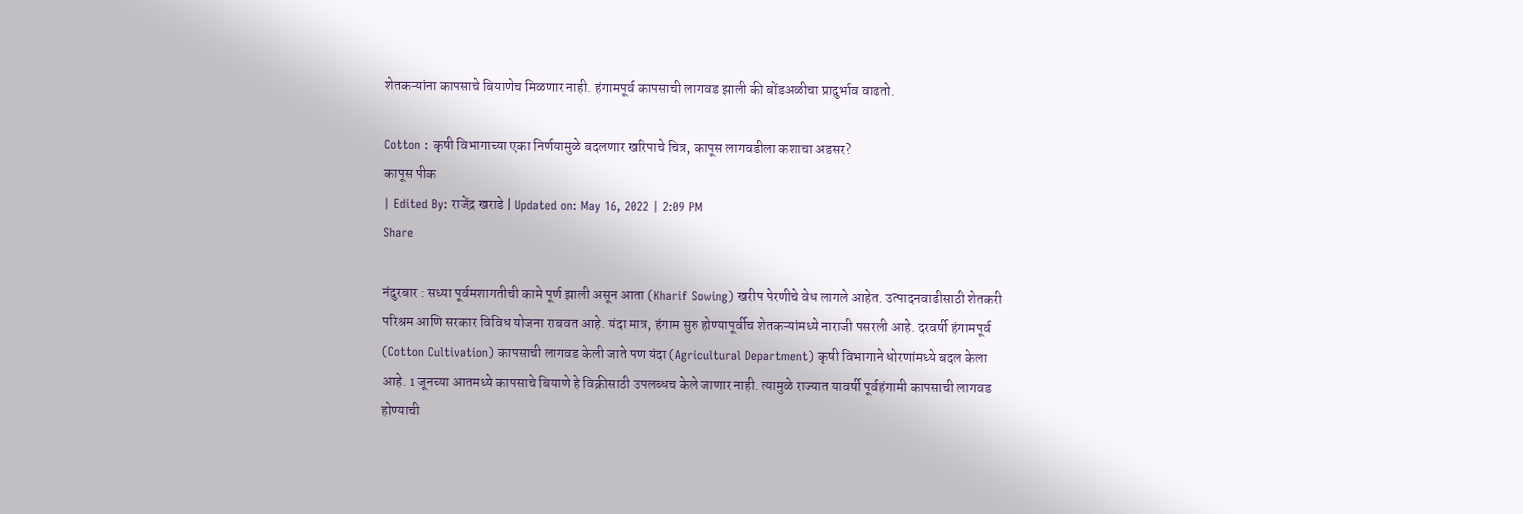शेतकऱ्यांना कापसाचे बियाणेच मिळणार नाही. हंगामपूर्व कापसाची लागवड झाली की बोंडअळीचा प्रादुर्भाव वाढतो.

Cotton : कृषी विभागाच्या एका निर्णयामुळे बदलणार खरिपाचे चित्र, कापूस लागवडीला कशाचा अडसर?
कापूस पीक
| Edited By: राजेंद्र खराडे | Updated on: May 16, 2022 | 2:09 PM
Share

नंदुरबार : सध्या पूर्वमशागतीची कामे पूर्ण झाली असून आता (Kharif Sowing) खरीप पेरणीचे वेध लागले आहेत. उत्पादनवाढीसाठी शेतकरी परिश्रम आणि सरकार विविध योजना राबवत आहे. यंदा मात्र, हंगाम सुरु होण्यापूर्वीच शेतकऱ्यांमध्ये नाराजी पसरली आहे. दरवर्षी हंगामपूर्व (Cotton Cultivation) कापसाची लागवड केली जाते पण यंदा (Agricultural Department) कृषी विभागाने धोरणांमध्ये बदल केला आहे. 1 जूनच्या आतमध्ये कापसाचे बियाणे हे विक्रीसाठी उपलब्धच केले जाणार नाही. त्यामुळे राज्यात यावर्षी पूर्वहंगामी कापसाची लागवड होण्याची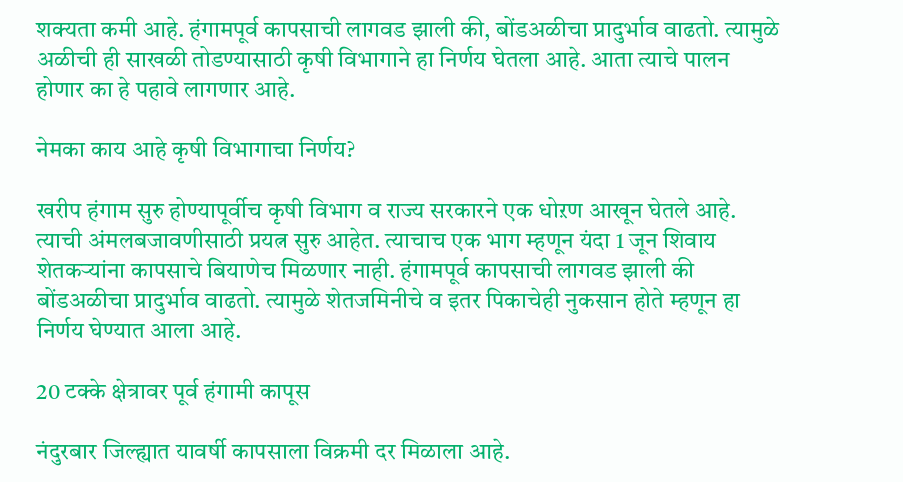शक्यता कमी आहे. हंगामपूर्व कापसाची लागवड झाली की, बोंडअळीचा प्रादुर्भाव वाढतो. त्यामुळे अळीची ही साखळी तोडण्यासाठी कृषी विभागाने हा निर्णय घेतला आहे. आता त्याचे पालन होणार का हे पहावे लागणार आहे.

नेमका काय आहे कृषी विभागाचा निर्णय?

खरीप हंगाम सुरु होण्यापूर्वीच कृषी विभाग व राज्य सरकारने एक धोऱण आखून घेतले आहे. त्याची अंमलबजावणीसाठी प्रयत्न सुरु आहेत. त्याचाच एक भाग म्हणून यंदा 1 जून शिवाय शेतकऱ्यांना कापसाचे बियाणेच मिळणार नाही. हंगामपूर्व कापसाची लागवड झाली की बोंडअळीचा प्रादुर्भाव वाढतो. त्यामुळे शेतजमिनीचे व इतर पिकाचेही नुकसान होते म्हणून हा निर्णय घेण्यात आला आहे.

20 टक्के क्षेत्रावर पूर्व हंगामी कापूस

नंदुरबार जिल्ह्यात यावर्षी कापसाला विक्रमी दर मिळाला आहे.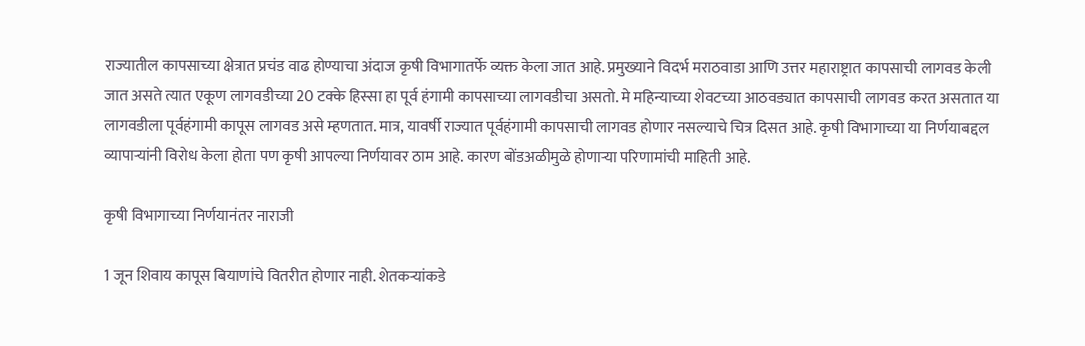राज्यातील कापसाच्या क्षेत्रात प्रचंड वाढ होण्याचा अंदाज कृषी विभागातर्फे व्यक्त केला जात आहे. प्रमुख्याने विदर्भ मराठवाडा आणि उत्तर महाराष्ट्रात कापसाची लागवड केली जात असते त्यात एकूण लागवडीच्या 20 टक्के हिस्सा हा पूर्व हंगामी कापसाच्या लागवडीचा असतो. मे महिन्याच्या शेवटच्या आठवड्यात कापसाची लागवड करत असतात या लागवडीला पूर्वहंगामी कापूस लागवड असे म्हणतात. मात्र, यावर्षी राज्यात पूर्वहंगामी कापसाची लागवड होणार नसल्याचे चित्र दिसत आहे. कृषी विभागाच्या या निर्णयाबद्दल व्यापाऱ्यांनी विरोध केला होता पण कृषी आपल्या निर्णयावर ठाम आहे. कारण बोंडअळीमुळे होणाऱ्या परिणामांची माहिती आहे.

कृषी विभागाच्या निर्णयानंतर नाराजी

1 जून शिवाय कापूस बियाणांचे वितरीत होणार नाही. शेतकऱ्यांकडे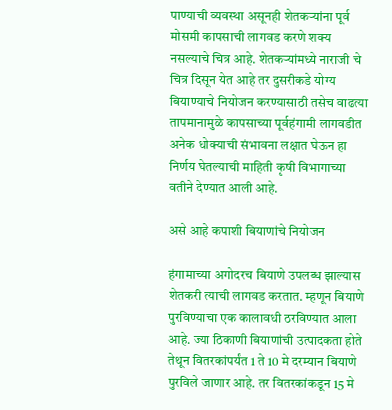पाण्याची व्यवस्था असूनही शेतकऱ्यांना पूर्व मोसमी कापसाची लागवड करणे शक्य नसल्याचे चित्र आहे. शेतकऱ्यांमध्ये नाराजी चे चित्र दिसून येत आहे तर दुसरीकडे योग्य बियाण्याचे नियोजन करण्यासाठी तसेच वाढत्या तापमानामुळे कापसाच्या पूर्वहंगामी लागवडीत अनेक धोक्याची संभावना लक्षात घेऊन हा निर्णय घेतल्याची माहिती कृषी विभागाच्या वतीने देण्यात आली आहे.

असे आहे कपाशी बियाणांचे नियोजन

हंगामाच्या अगोदरच बियाणे उपलब्ध झाल्यास शेतकरी त्याची लागवड करतात. म्हणून बियाणे पुरविण्याचा एक कालावधी ठरविण्यात आला आहे. ज्या ठिकाणी बियाणांची उत्पादकता होते तेथून वितरकांपर्यंत 1 ते 10 मे दरम्यान बियाणे पुरविले जाणार आहे. तर वितरकांकडून 15 मे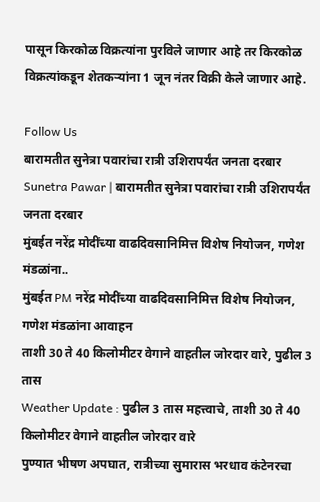पासून किरकोळ विक्रत्यांना पुरविले जाणार आहे तर किरकोळ विक्रत्यांकडून शेतकऱ्यांना 1 जून नंतर विक्री केले जाणार आहे.

Follow Us
बारामतीत सुनेत्रा पवारांचा रात्री उशिरापर्यंत जनता दरबार
Sunetra Pawar | बारामतीत सुनेत्रा पवारांचा रात्री उशिरापर्यंत जनता दरबार
मुंबईत नरेंद्र मोदींच्या वाढदिवसानिमित्त विशेष नियोजन, गणेश मंडळांना..
मुंबईत PM नरेंद्र मोदींच्या वाढदिवसानिमित्त विशेष नियोजन, गणेश मंडळांना आवाहन
ताशी 30 ते 40 किलोमीटर वेगाने वाहतील जोरदार वारे, पुढील 3 तास
Weather Update : पुढील 3 तास महत्त्वाचे, ताशी 30 ते 40 किलोमीटर वेगाने वाहतील जोरदार वारे
पुण्यात भीषण अपघात, रात्रीच्या सुमारास भरधाव कंटेनरचा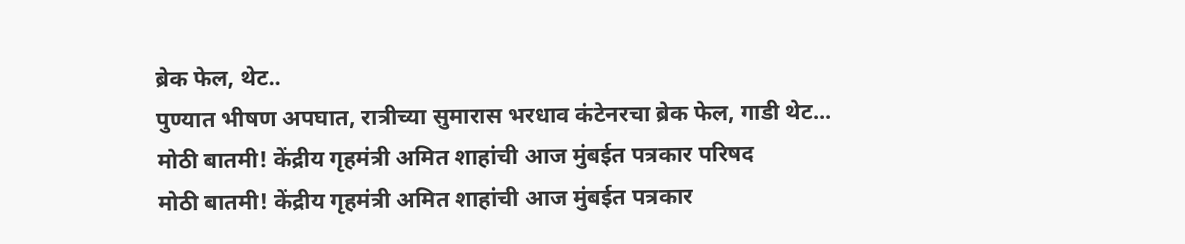ब्रेक फेल, थेट..
पुण्यात भीषण अपघात, रात्रीच्या सुमारास भरधाव कंटेनरचा ब्रेक फेल, गाडी थेट...
मोठी बातमी! केंद्रीय गृहमंत्री अमित शाहांची आज मुंबईत पत्रकार परिषद
मोठी बातमी! केंद्रीय गृहमंत्री अमित शाहांची आज मुंबईत पत्रकार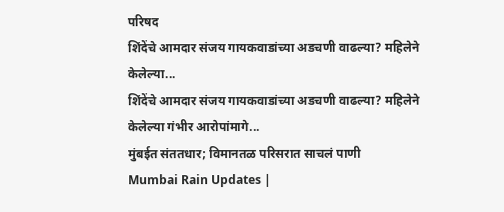परिषद
शिंदेंचे आमदार संजय गायकवाडांच्या अडचणी वाढल्या? महिलेने केलेल्या...
शिंदेंचे आमदार संजय गायकवाडांच्या अडचणी वाढल्या? महिलेने केलेल्या गंभीर आरोपांमागे...
मुंबईत संततधार; विमानतळ परिसरात साचलं पाणी
Mumbai Rain Updates |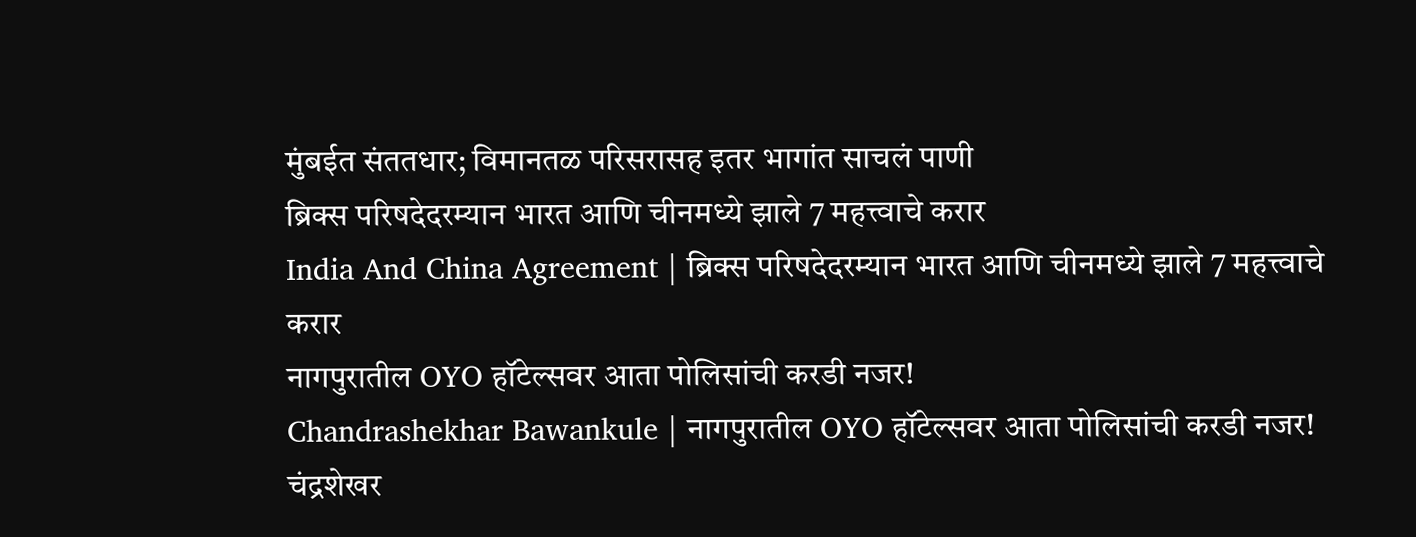मुंबईत संततधार; विमानतळ परिसरासह इतर भागांत साचलं पाणी
ब्रिक्स परिषदेदरम्यान भारत आणि चीनमध्ये झाले 7 महत्त्वाचे करार
India And China Agreement | ब्रिक्स परिषदेदरम्यान भारत आणि चीनमध्ये झाले 7 महत्त्वाचे करार
नागपुरातील OYO हॉटेल्सवर आता पोलिसांची करडी नजर!
Chandrashekhar Bawankule | नागपुरातील OYO हॉटेल्सवर आता पोलिसांची करडी नजर! चंद्रशेखर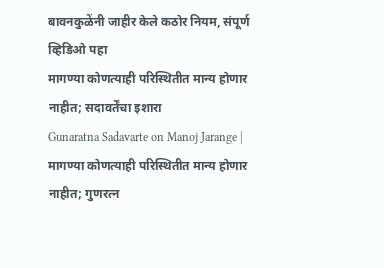बावनकुळेंनी जाहीर केले कठोर नियम, संपूर्ण व्हिडिओ पहा
मागण्या कोणत्याही परिस्थितीत मान्य होणार नाहीत; सदावर्तेंचा इशारा
Gunaratna Sadavarte on Manoj Jarange | मागण्या कोणत्याही परिस्थितीत मान्य होणार नाहीत; गुणरत्न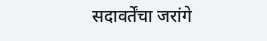सदावर्तेंचा जरांगे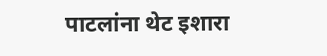पाटलांना थेट इशारा